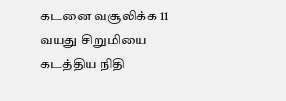கடனை வசூலிக்க 11 வயது சிறுமியை கடத்திய நிதி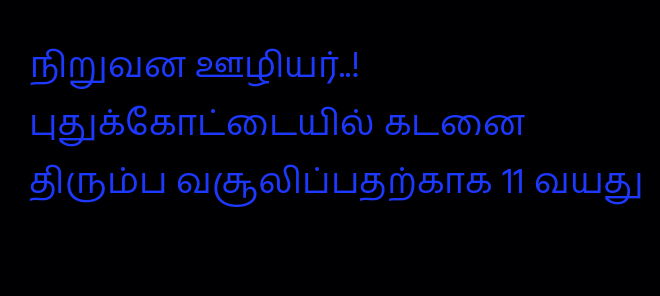நிறுவன ஊழியர்..!
புதுக்கோட்டையில் கடனை திரும்ப வசூலிப்பதற்காக 11 வயது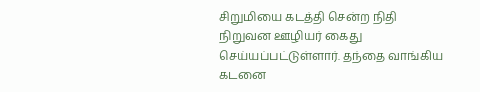சிறுமியை கடத்தி சென்ற நிதி நிறுவன ஊழியர் கைது செய்யப்பட்டுள்ளார். தந்தை வாங்கிய கடனை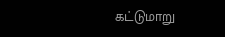கட்டுமாறு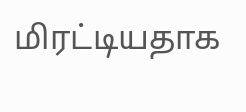மிரட்டியதாக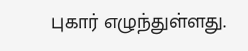புகார் எழுந்துள்ளது.